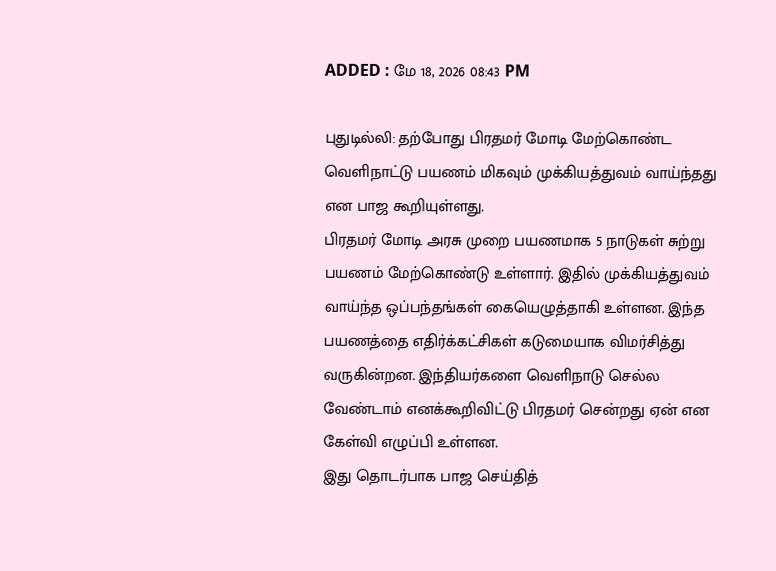ADDED : மே 18, 2026 08:43 PM

புதுடில்லி: தற்போது பிரதமர் மோடி மேற்கொண்ட வெளிநாட்டு பயணம் மிகவும் முக்கியத்துவம் வாய்ந்தது என பாஜ கூறியுள்ளது.
பிரதமர் மோடி அரசு முறை பயணமாக 5 நாடுகள் சுற்று பயணம் மேற்கொண்டு உள்ளார். இதில் முக்கியத்துவம் வாய்ந்த ஒப்பந்தங்கள் கையெழுத்தாகி உள்ளன. இந்த பயணத்தை எதிர்க்கட்சிகள் கடுமையாக விமர்சித்து வருகின்றன. இந்தியர்களை வெளிநாடு செல்ல வேண்டாம் எனக்கூறிவிட்டு பிரதமர் சென்றது ஏன் என கேள்வி எழுப்பி உள்ளன.
இது தொடர்பாக பாஜ செய்தித்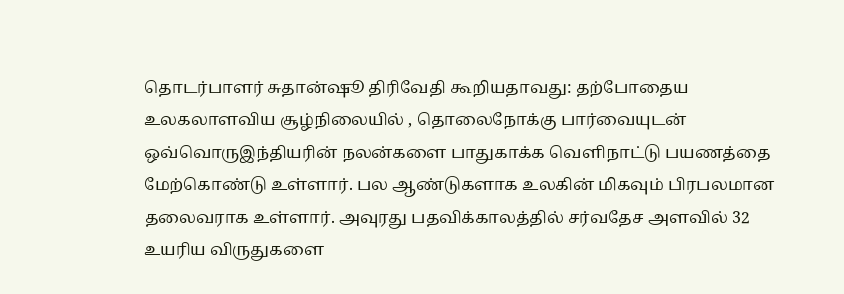தொடர்பாளர் சுதான்ஷூ திரிவேதி கூறியதாவது: தற்போதைய உலகலாளவிய சூழ்நிலையில் , தொலைநோக்கு பார்வையுடன் ஒவ்வொருஇந்தியரின் நலன்களை பாதுகாக்க வெளிநாட்டு பயணத்தை மேற்கொண்டு உள்ளார். பல ஆண்டுகளாக உலகின் மிகவும் பிரபலமான தலைவராக உள்ளார். அவுரது பதவிக்காலத்தில் சர்வதேச அளவில் 32 உயரிய விருதுகளை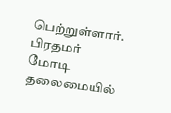பெற்றுள்ளார்.
பிரதமர் மோடி தலைமையில்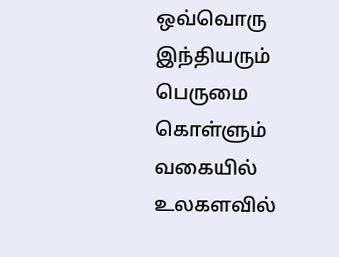ஒவ்வொரு இந்தியரும் பெருமை கொள்ளும் வகையில் உலகளவில்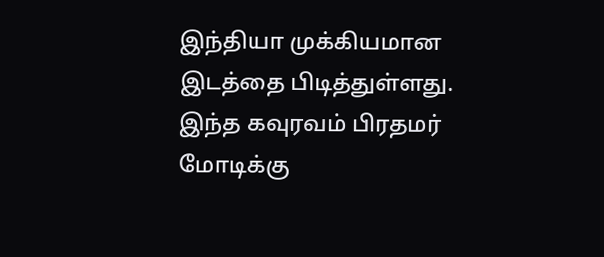இந்தியா முக்கியமான இடத்தை பிடித்துள்ளது. இந்த கவுரவம் பிரதமர் மோடிக்கு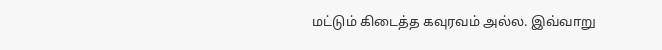மட்டும் கிடைத்த கவுரவம் அல்ல. இவ்வாறு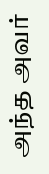அந்த அவர்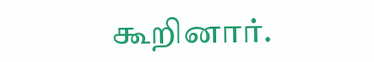கூறினார்.